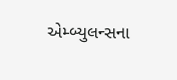એમ્બ્યુલન્સના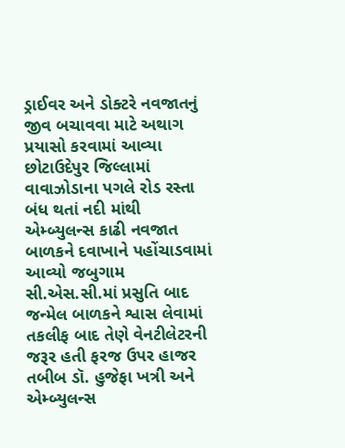ડ્રાઈવર અને ડોક્ટરે નવજાતનું જીવ બચાવવા માટે અથાગ પ્રયાસો કરવામાં આવ્યા છોટાઉદેપુર જિલ્લામાં વાવાઝોડાના પગલે રોડ રસ્તા બંધ થતાં નદી માંથી એમ્બ્યુલન્સ કાઢી નવજાત બાળકને દવાખાને પહોંચાડવામાં આવ્યો જબુગામ સી.એસ.સી.માં પ્રસુતિ બાદ જન્મેલ બાળકને શ્વાસ લેવામાં તકલીફ બાદ તેણે વેનટીલેટરની જરૂર હતી ફરજ ઉપર હાજર તબીબ ડૉ. હુજેફા ખત્રી અને એમ્બ્યુલન્સ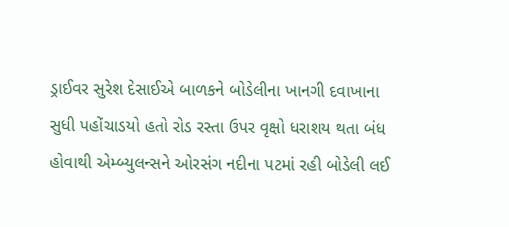ડ્રાઈવર સુરેશ દેસાઈએ બાળકને બોડેલીના ખાનગી દવાખાના સુધી પહોંચાડયો હતો રોડ રસ્તા ઉપર વૃક્ષો ધરાશય થતા બંધ હોવાથી એમ્બ્યુલન્સને ઓરસંગ નદીના પટમાં રહી બોડેલી લઈ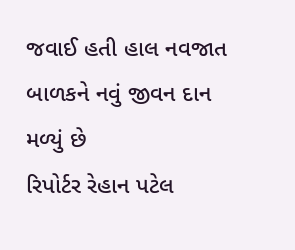જવાઈ હતી હાલ નવજાત બાળકને નવું જીવન દાન મળ્યું છે
રિપોર્ટર રેહાન પટેલ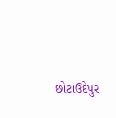છોટાઉદેપુર